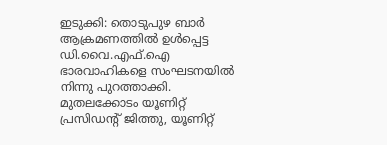ഇടുക്കി: തൊടുപുഴ ബാര്‍ ആക്രമണത്തില്‍ ഉള്‍പ്പെട്ട ഡി.വൈ.എഫ്.ഐ ഭാരവാഹികളെ സംഘടനയില്‍ നിന്നു പുറത്താക്കി. മുതലക്കോടം യൂണിറ്റ് പ്രസിഡന്റ് ജിത്തു, യൂണിറ്റ്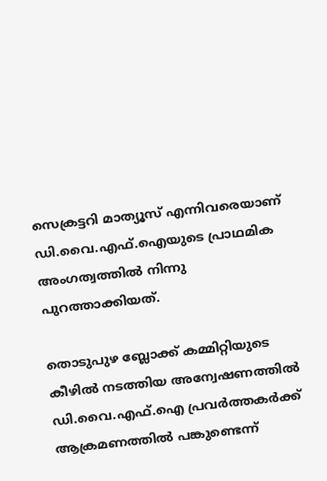സെക്രട്ടറി മാത്യൂസ് എന്നിവരെയാണ് ഡി.വൈ.എഫ്.ഐയുടെ പ്രാഥമിക അംഗത്വത്തില്‍ നിന്നു പുറത്താക്കിയത്.

തൊടുപുഴ ബ്ലോക്ക് കമ്മിറ്റിയുടെ കീഴില്‍ നടത്തിയ അന്വേഷണത്തില്‍ ഡി.വൈ.എഫ്.ഐ പ്രവര്‍ത്തകര്‍ക്ക് ആക്രമണത്തില്‍ പങ്കുണ്ടെന്ന്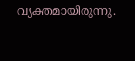വ്യക്തമായിരുന്നു.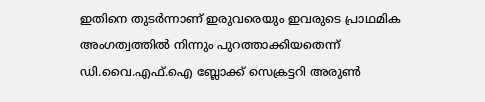ഇതിനെ തുടര്‍ന്നാണ് ഇരുവരെയും ഇവരുടെ പ്രാഥമിക അംഗത്വത്തില്‍ നിന്നും പുറത്താക്കിയതെന്ന് ഡി.വൈ.എഫ്.ഐ ബ്ലോക്ക് സെക്രട്ടറി അരുണ്‍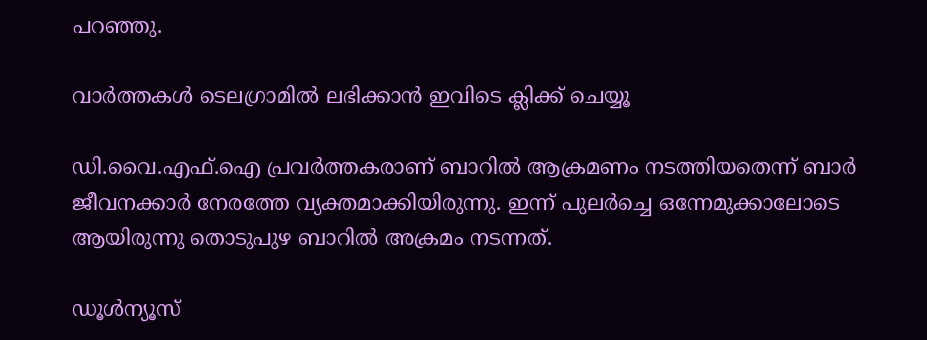പറഞ്ഞു.

വാര്‍ത്തകള്‍ ടെലഗ്രാമില്‍ ലഭിക്കാന്‍ ഇവിടെ ക്ലിക്ക് ചെയ്യൂ

ഡി.വൈ.എഫ്.ഐ പ്രവര്‍ത്തകരാണ് ബാറില്‍ ആക്രമണം നടത്തിയതെന്ന് ബാര്‍ ജീവനക്കാര്‍ നേരത്തേ വ്യക്തമാക്കിയിരുന്നു. ഇന്ന് പുലര്‍ച്ചെ ഒന്നേമുക്കാലോടെ ആയിരുന്നു തൊടുപുഴ ബാറില്‍ അക്രമം നടന്നത്.

ഡൂൾന്യൂസ്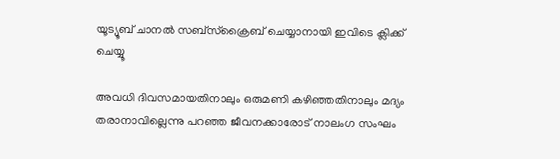യൂട്യൂബ് ചാനൽ സബ്സ്ക്രൈബ് ചെയ്യാനായി ഇവിടെ ക്ലിക്ക് ചെയ്യൂ

അവധി ദിവസമായതിനാലും ഒരുമണി കഴിഞ്ഞതിനാലും മദ്യം തരാനാവില്ലെന്നു പറഞ്ഞ ജീവനക്കാരോട് നാലംഗ സംഘം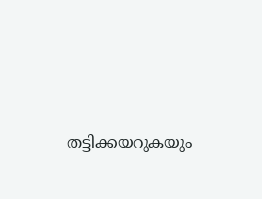തട്ടിക്കയറുകയും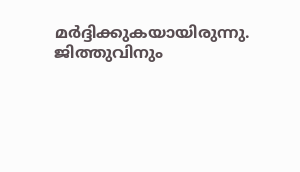മര്‍ദ്ദിക്കുകയായിരുന്നു. ജിത്തുവിനും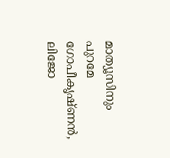മാത്യൂസിനും പുറമേ ഗോപീകൃഷ്ണന്‍, ലിജോ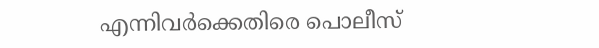എന്നിവര്‍ക്കെതിരെ പൊലീസ്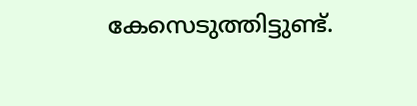കേസെടുത്തിട്ടുണ്ട്.